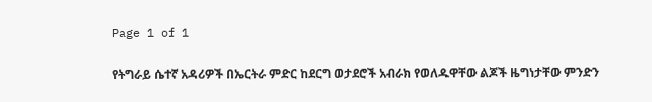Page 1 of 1

የትግራይ ሴተኛ አዳሪዎች በኤርትራ ምድር ከደርግ ወታደሮች አብራክ የወለዱዋቸው ልጆች ዜግነታቸው ምንድን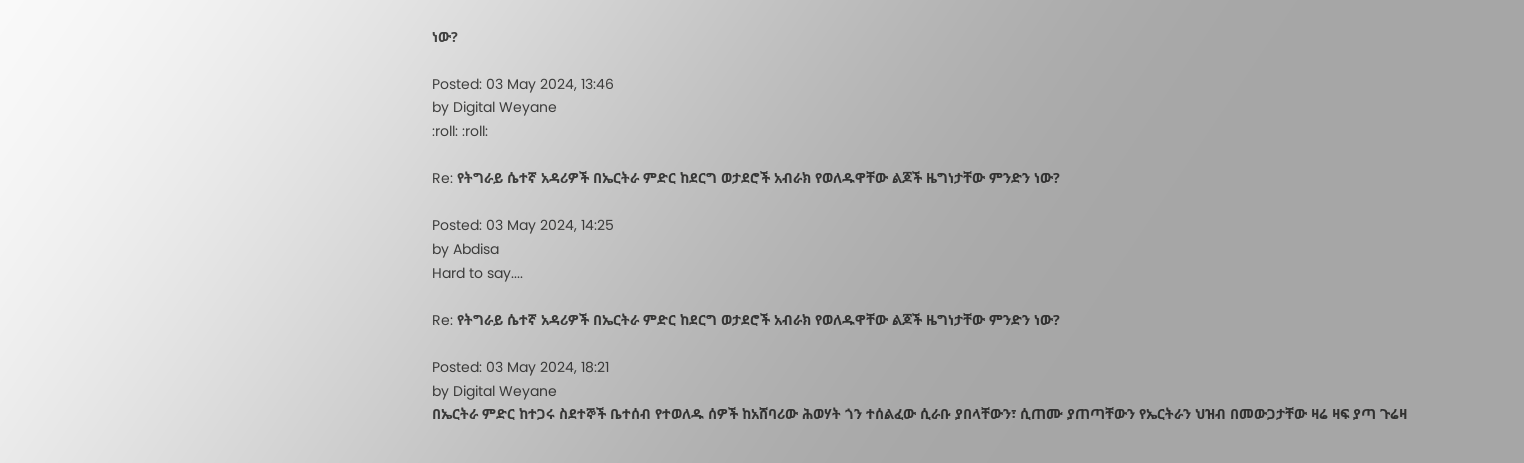ነው?

Posted: 03 May 2024, 13:46
by Digital Weyane
:roll: :roll:

Re: የትግራይ ሴተኛ አዳሪዎች በኤርትራ ምድር ከደርግ ወታደሮች አብራክ የወለዱዋቸው ልጆች ዜግነታቸው ምንድን ነው?

Posted: 03 May 2024, 14:25
by Abdisa
Hard to say....

Re: የትግራይ ሴተኛ አዳሪዎች በኤርትራ ምድር ከደርግ ወታደሮች አብራክ የወለዱዋቸው ልጆች ዜግነታቸው ምንድን ነው?

Posted: 03 May 2024, 18:21
by Digital Weyane
በኤርትራ ምድር ከተጋሩ ስደተኞች ቤተሰብ የተወለዱ ሰዎች ከአሸባሪው ሕወሃት ጎን ተሰልፈው ሲራቡ ያበላቸውን፣ ሲጠሙ ያጠጣቸውን የኤርትራን ህዝብ በመውጋታቸው ዛሬ ዛፍ ያጣ ጉሬዛ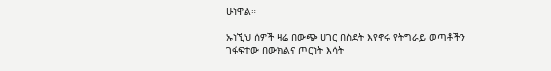ሁነዋል።

ኡነኚህ ሰዎች ዛሬ በውጭ ሀገር በስደት እየኖሩ የትግራይ ወጣቶችን ገፋፍተው በውክልና ጦርነት እሳት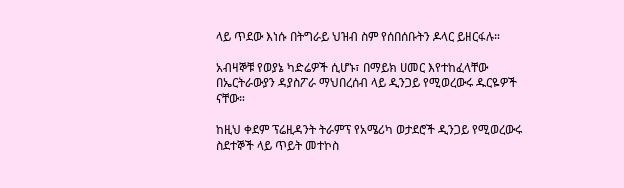ላይ ጥደው እነሱ በትግራይ ህዝብ ስም የሰበሰቡትን ዶላር ይዘርፋሉ።

አብዛኞቹ የወያኔ ካድሬዎች ሲሆኑ፣ በማይክ ሀመር እየተከፈላቸው በኤርትራውያን ዳያስፖራ ማህበረሰብ ላይ ዲንጋይ የሚወረውሩ ዱርዬዎች ናቸው።

ከዚህ ቀደም ፕሬዚዳንት ትራምፕ የአሜሪካ ወታደሮች ዲንጋይ የሚወረውሩ ስደተኞች ላይ ጥይት መተኮስ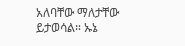አለባቸው ማለታቸው ይታወሳል። ኡኔ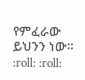የምፈራው ይህንን ነው። :roll: :roll: